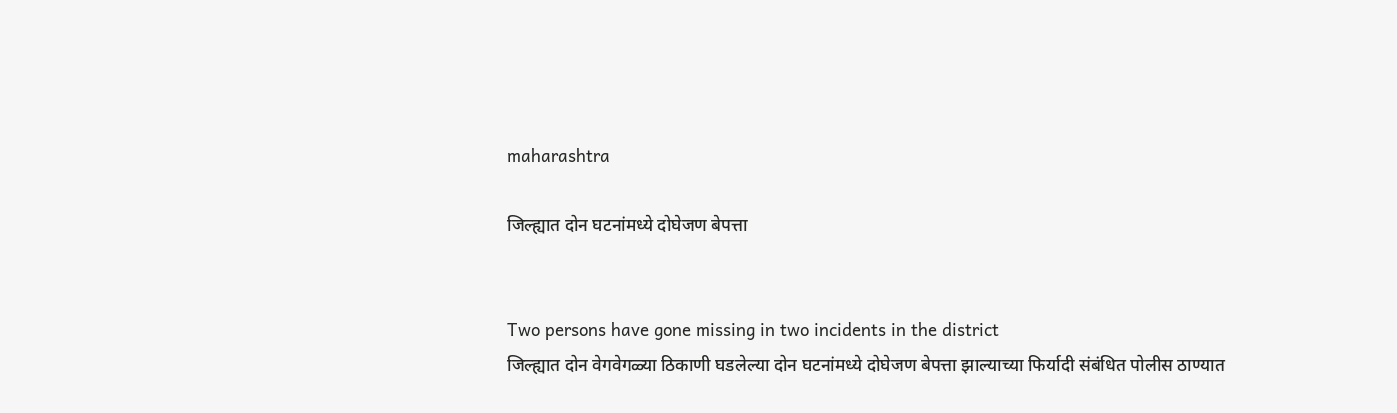maharashtra

जिल्ह्यात दोन घटनांमध्ये दोघेजण बेपत्ता


Two persons have gone missing in two incidents in the district
जिल्ह्यात दोन वेगवेगळ्या ठिकाणी घडलेल्या दोन घटनांमध्ये दोघेजण बेपत्ता झाल्याच्या फिर्यादी संबंधित पोलीस ठाण्यात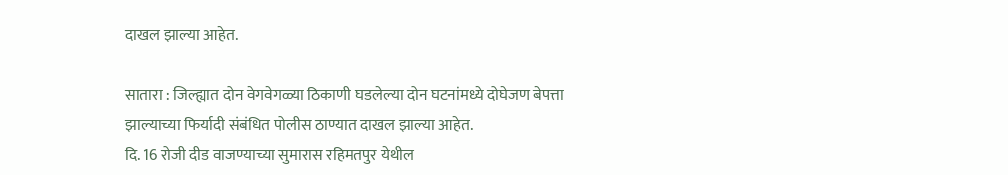दाखल झाल्या आहेत.

सातारा : जिल्ह्यात दोन वेगवेगळ्या ठिकाणी घडलेल्या दोन घटनांमध्ये दोघेजण बेपत्ता झाल्याच्या फिर्यादी संबंधित पोलीस ठाण्यात दाखल झाल्या आहेत.
दि. 16 रोजी दीड वाजण्याच्या सुमारास रहिमतपुर येथील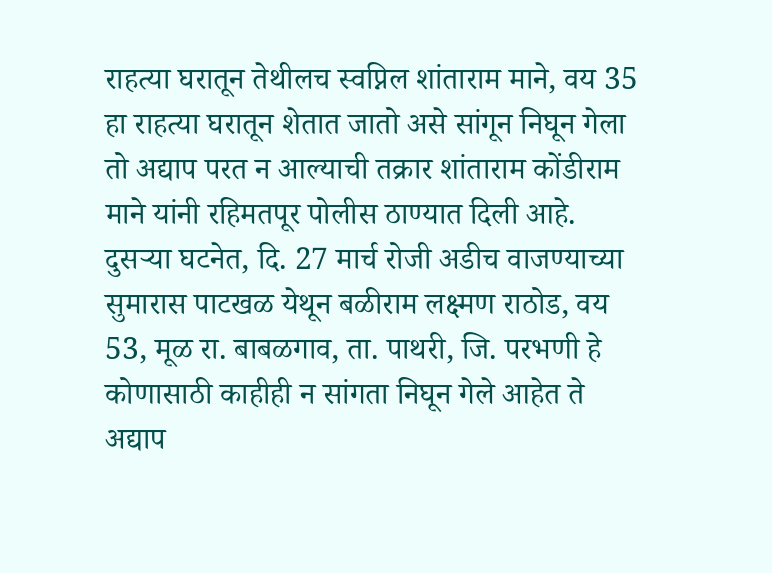राहत्या घरातून तेथीलच स्वप्निल शांताराम माने, वय 35 हा राहत्या घरातून शेतात जातो असे सांगून निघून गेला तो अद्याप परत न आल्याची तक्रार शांताराम कोंडीराम माने यांनी रहिमतपूर पोलीस ठाण्यात दिली आहे.
दुसर्‍या घटनेत, दि. 27 मार्च रोजी अडीच वाजण्याच्या सुमारास पाटखळ येथून बळीराम लक्ष्मण राठोड, वय 53, मूळ रा. बाबळगाव, ता. पाथरी, जि. परभणी हे कोणासाठी काहीही न सांगता निघून गेले आहेत ते अद्याप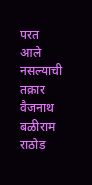परत आले नसल्याची तक्रार वैजनाथ बळीराम राठोड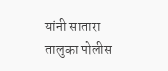यांनी सातारा तालुका पोलीस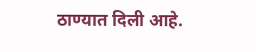ठाण्यात दिली आहे.